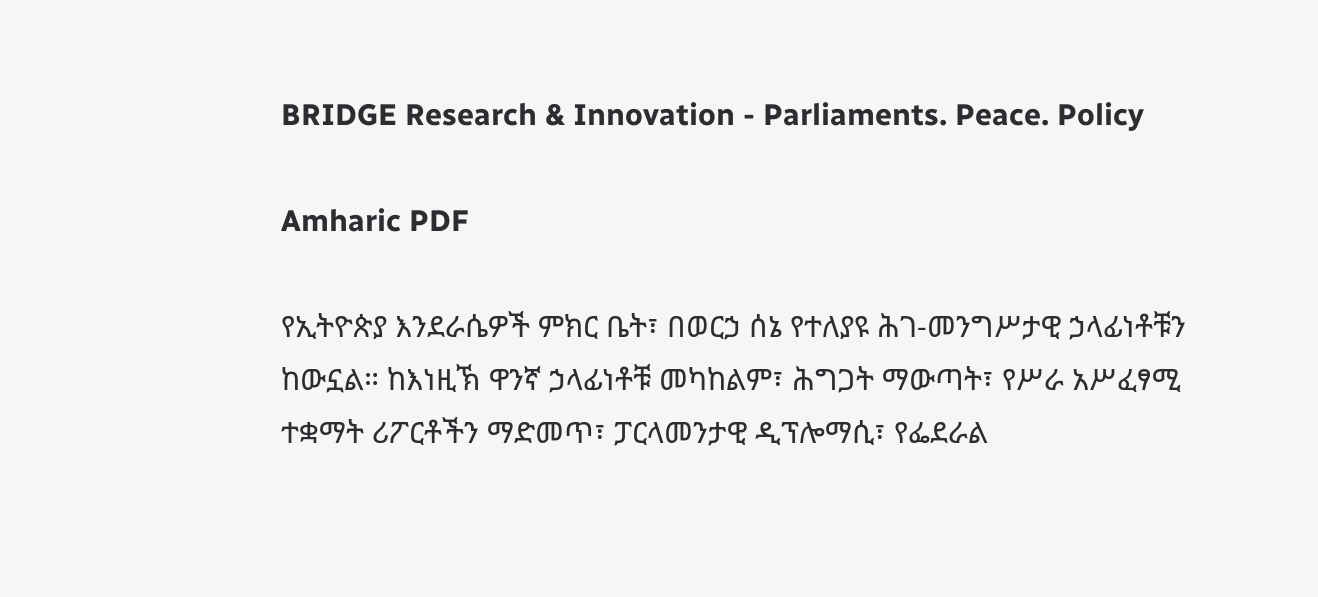BRIDGE Research & Innovation - Parliaments. Peace. Policy

Amharic PDF

የኢትዮጵያ እንደራሴዎች ምክር ቤት፣ በወርኃ ሰኔ የተለያዩ ሕገ-መንግሥታዊ ኃላፊነቶቹን ከውኗል። ከእነዚኽ ዋንኛ ኃላፊነቶቹ መካከልም፣ ሕግጋት ማውጣት፣ የሥራ አሥፈፃሚ ተቋማት ሪፖርቶችን ማድመጥ፣ ፓርላመንታዊ ዲፕሎማሲ፣ የፌደራል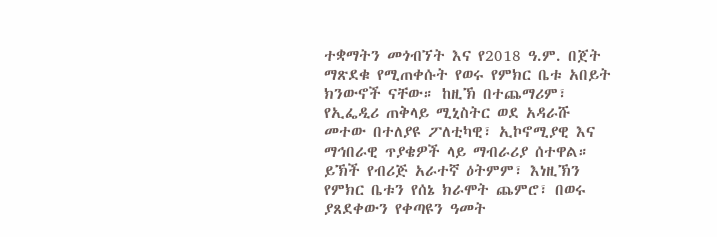ተቋማትን መጎብኘት እና የ2018 ዓ.ም. በጀት ማጽደቁ የሚጠቀሱት የወሩ የምክር ቤቱ አበይት ክንውኖች ናቸው። ከዚኽ በተጨማሪም፣ የኢፌዲሪ ጠቅላይ ሚኒስትር ወደ አዳራሹ መተው በተለያዩ ፖለቲካዊ፣ ኢኮኖሚያዊ እና ማኅበራዊ ጥያቄዎች ላይ ማብራሪያ ሰተዋል። ይኽች የብሪጅ አራተኛ ዕትምም፣ እነዚኽን የምክር ቤቱን የሰኔ ክራሞት ጨምሮ፣ በወሩ ያጸደቀውን የቀጣዩን ዓመት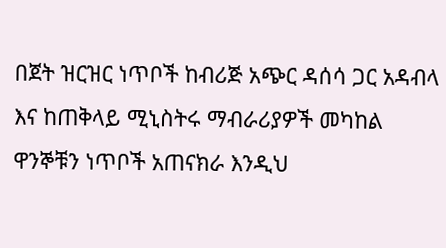በጀት ዝርዝር ነጥቦች ከብሪጅ አጭር ዳሰሳ ጋር አዳብላ እና ከጠቅላይ ሚኒስትሩ ማብራሪያዎች መካከል ዋንኞቹን ነጥቦች አጠናክራ እንዲህ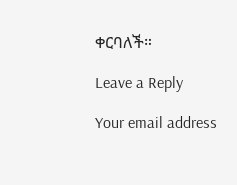ቀርባለች።

Leave a Reply

Your email address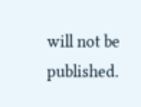will not be published.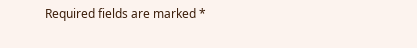Required fields are marked *